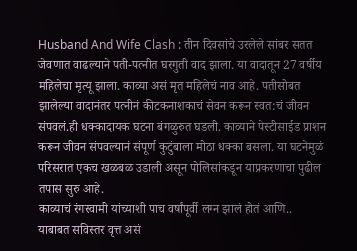Husband And Wife Clash : तीन दिवसांचे उरलेले सांबर सतत जेवणात वाढल्याने पती-पत्नीत घरगुती वाद झाला. या वादातून 27 वर्षीय महिलेचा मृत्यू झाला. काव्या असं मृत महिलेचं नाव आहे. पतीसोबत झालेल्या वादानंतर पत्नीनं कीटकनाशकाचं सेवन करून स्वत:चं जीवन संपवलं.ही धक्कादायक घटना बंगळुरुत घडली. काव्याने पेस्टीसाईड प्राशन करून जीवन संपवल्यानं संपूर्ण कुटुंबाला मोठा धक्का बसला. या घटनेमुळं परिसरात एकच खळबळ उडाली असून पोलिसांकडून याप्रकरणाचा पुढील तपास सुरु आहे.
काव्याचं रंगस्वामी यांच्याशी पाच वर्षांपूर्वी लग्न झालं होतं आणि..
याबाबत सविस्तर वृत्त असं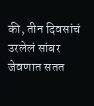की, तीन दिवसांचं उरलेलं सांबर जेवणात सतत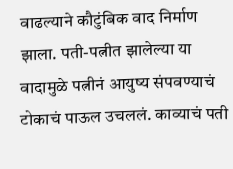वाढल्याने कौटुंबिक वाद निर्माण झाला. पती-पत्नीत झालेल्या या वादामुळे पत्नीनं आयुष्य संपवण्याचं टोकाचं पाऊल उचललं. काव्याचं पती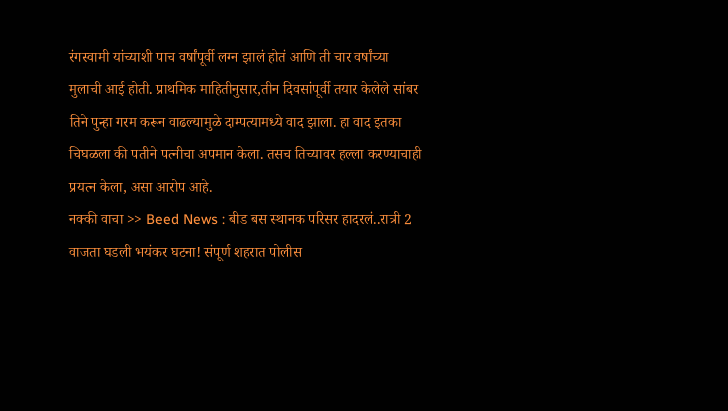रंगस्वामी यांच्याशी पाच वर्षांपूर्वी लग्न झालं होतं आणि ती चार वर्षांच्या मुलाची आई होती. प्राथमिक माहितीनुसार,तीन दिवसांपूर्वी तयार केलेले सांबर तिने पुन्हा गरम करून वाढल्यामुळे दाम्पत्यामध्ये वाद झाला. हा वाद इतका चिघळला की पतीने पत्नीचा अपमान केला. तसच तिच्यावर हल्ला करण्याचाही प्रयत्न केला, असा आरोप आहे.
नक्की वाचा >> Beed News : बीड बस स्थानक परिसर हादरलं..रात्री 2 वाजता घडली भयंकर घटना! संपूर्ण शहरात पोलीस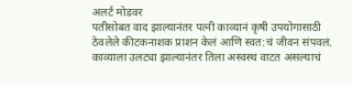अलर्ट मोडवर
पतीसोबत वाद झाल्यानंतर पत्नी काव्यानं कृषी उपयोगासाठी ठेवलेले कीटकनाशक प्राशन केलं आणि स्वत:चं जीवन संपवलं. काव्याला उलट्या झाल्यानंतर तिला अस्वस्थ वाटत असल्याचं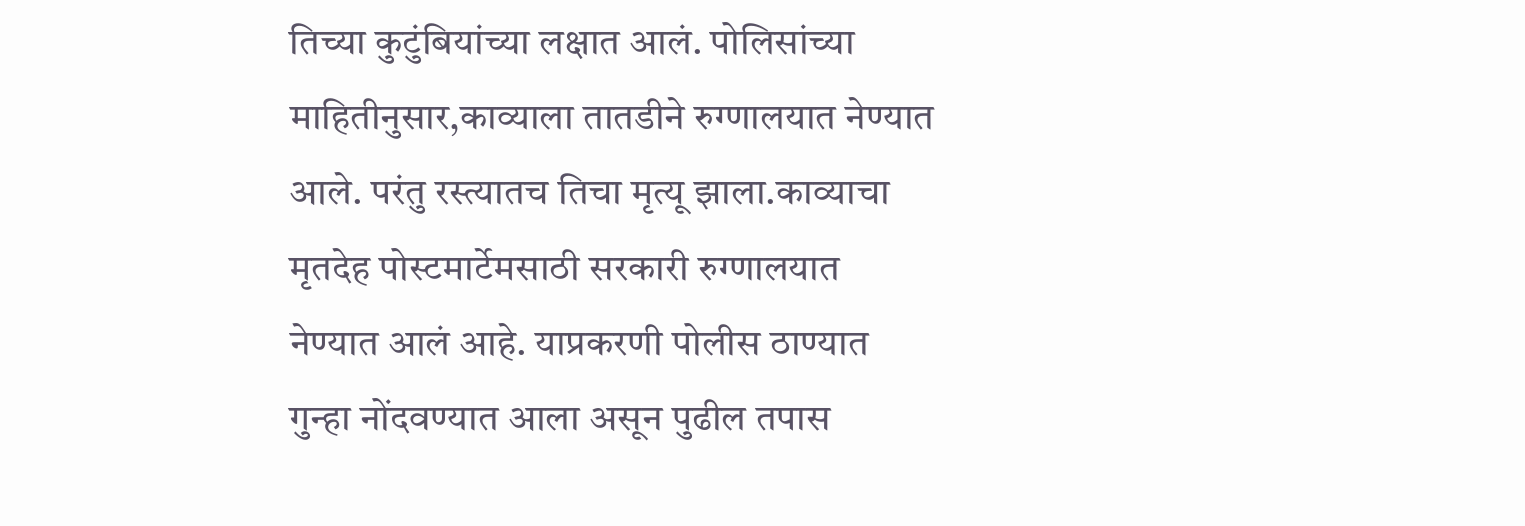तिच्या कुटुंबियांच्या लक्षात आलं. पोलिसांच्या माहितीनुसार,काव्याला तातडीने रुग्णालयात नेण्यात आले. परंतु रस्त्यातच तिचा मृत्यू झाला.काव्याचा मृतदेह पोस्टमार्टेमसाठी सरकारी रुग्णालयात नेण्यात आलं आहे. याप्रकरणी पोलीस ठाण्यात गुन्हा नोंदवण्यात आला असून पुढील तपास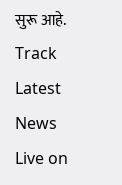सुरू आहे.
Track Latest News Live on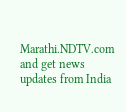Marathi.NDTV.com and get news updates from India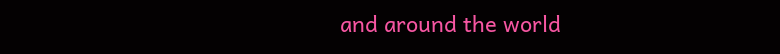and around the world